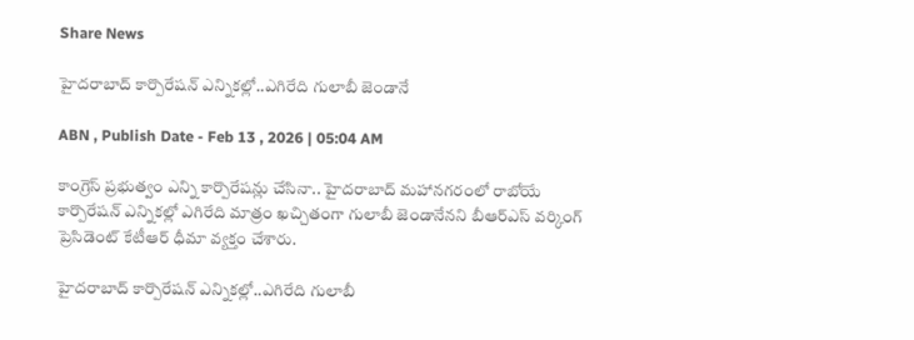Share News

హైదరాబాద్‌ కార్పొరేషన్‌ ఎన్నికల్లో..ఎగిరేది గులాబీ జెండానే

ABN , Publish Date - Feb 13 , 2026 | 05:04 AM

కాంగ్రెస్‌ ప్రభుత్వం ఎన్ని కార్పొరేషన్లు చేసినా.. హైదరాబాద్‌ మహానగరంలో రాబోయే కార్పొరేషన్‌ ఎన్నికల్లో ఎగిరేది మాత్రం ఖచ్చితంగా గులాబీ జెండానేనని బీఆర్‌ఎస్‌ వర్కింగ్‌ ప్రెసిడెంట్‌ కేటీఆర్‌ ధీమా వ్యక్తం చేశారు.

హైదరాబాద్‌ కార్పొరేషన్‌ ఎన్నికల్లో..ఎగిరేది గులాబీ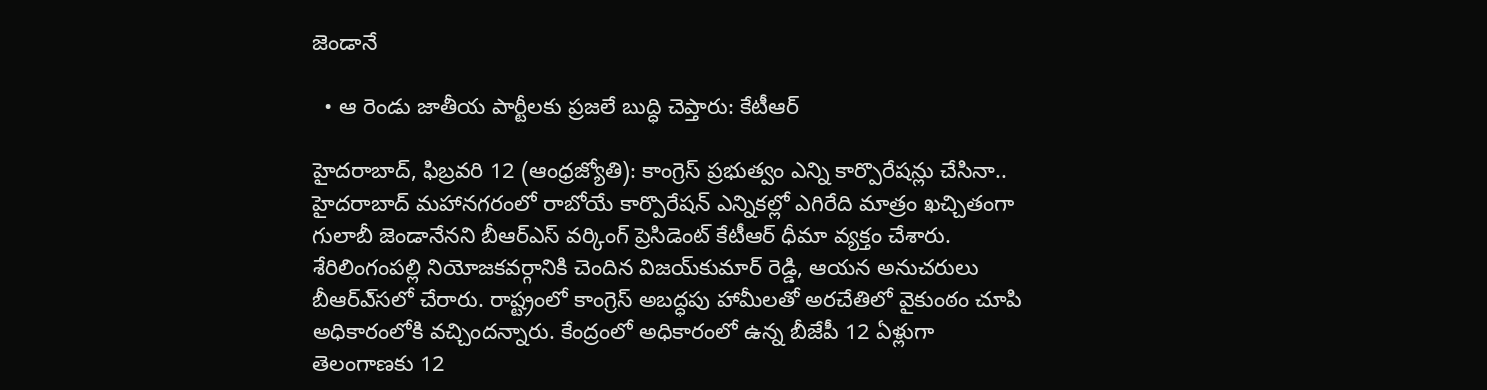జెండానే

  • ఆ రెండు జాతీయ పార్టీలకు ప్రజలే బుద్ధి చెప్తారు: కేటీఆర్‌

హైదరాబాద్‌, ఫిబ్రవరి 12 (ఆంధ్రజ్యోతి): కాంగ్రెస్‌ ప్రభుత్వం ఎన్ని కార్పొరేషన్లు చేసినా.. హైదరాబాద్‌ మహానగరంలో రాబోయే కార్పొరేషన్‌ ఎన్నికల్లో ఎగిరేది మాత్రం ఖచ్చితంగా గులాబీ జెండానేనని బీఆర్‌ఎస్‌ వర్కింగ్‌ ప్రెసిడెంట్‌ కేటీఆర్‌ ధీమా వ్యక్తం చేశారు. శేరిలింగంపల్లి నియోజకవర్గానికి చెందిన విజయ్‌కుమార్‌ రెడ్డి, ఆయన అనుచరులు బీఆర్‌ఎ్‌సలో చేరారు. రాష్ట్రంలో కాంగ్రెస్‌ అబద్ధపు హామీలతో అరచేతిలో వైకుంఠం చూపి అధికారంలోకి వచ్చిందన్నారు. కేంద్రంలో అధికారంలో ఉన్న బీజేపీ 12 ఏళ్లుగా తెలంగాణకు 12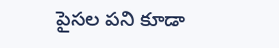పైసల పని కూడా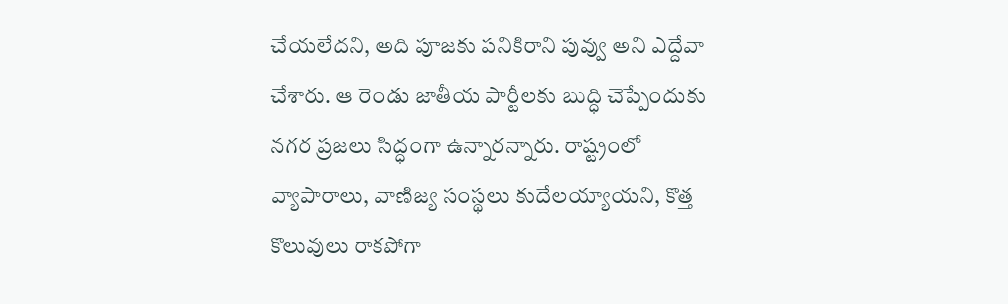చేయలేదని, అది పూజకు పనికిరాని పువ్వు అని ఎద్దేవా చేశారు. ఆ రెండు జాతీయ పార్టీలకు బుద్ధి చెప్పేందుకు నగర ప్రజలు సిద్ధంగా ఉన్నారన్నారు. రాష్ట్రంలో వ్యాపారాలు, వాణిజ్య సంస్థలు కుదేలయ్యాయని, కొత్త కొలువులు రాకపోగా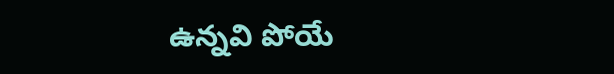ఉన్నవి పోయే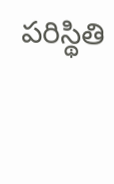పరిస్థితి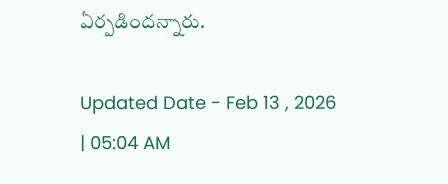ఏర్పడిందన్నారు.

Updated Date - Feb 13 , 2026 | 05:04 AM